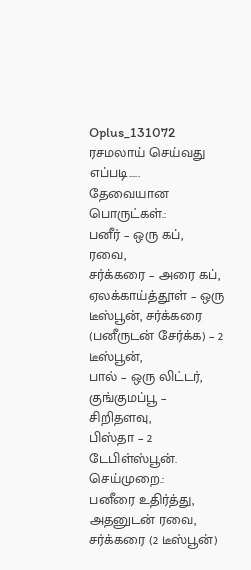Oplus_131072
ரசமலாய் செய்வது எப்படி…..
தேவையான பொருட்கள்.:
பனீர் – ஒரு கப், ரவை,
சர்க்கரை – அரை கப்,
ஏலக்காய்த்தூள் – ஒரு டீஸ்பூன், சர்க்கரை (பனீருடன் சேர்க்க) – 2 டீஸ்பூன்,
பால் – ஒரு லிட்டர்,
குங்குமப்பூ – சிறிதளவு,
பிஸ்தா – 2 டேபிள்ஸ்பூன்.
செய்முறை.:
பனீரை உதிர்த்து, அதனுடன் ரவை, சர்க்கரை (2 டீஸ்பூன்)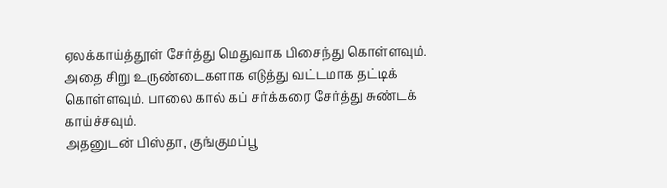ஏலக்காய்த்தூள் சேர்த்து மெதுவாக பிசைந்து கொள்ளவும்.
அதை சிறு உருண்டைகளாக எடுத்து வட்டமாக தட்டிக் கொள்ளவும். பாலை கால் கப் சர்க்கரை சேர்த்து சுண்டக் காய்ச்சவும்.
அதனுடன் பிஸ்தா, குங்குமப்பூ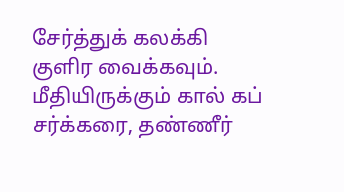சேர்த்துக் கலக்கி குளிர வைக்கவும். மீதியிருக்கும் கால் கப் சர்க்கரை, தண்ணீர்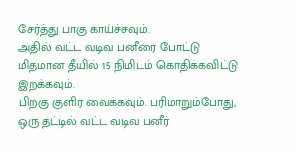சேர்த்து பாகு காய்ச்சவும்.
அதில் வட்ட வடிவ பனீரை போட்டு மிதமான தீயில் 15 நிமிடம் கொதிக்கவிட்டு இறக்கவும்.
பிறகு குளிர வைக்கவும். பரிமாறும்போது, ஒரு தட்டில் வட்ட வடிவ பனீர்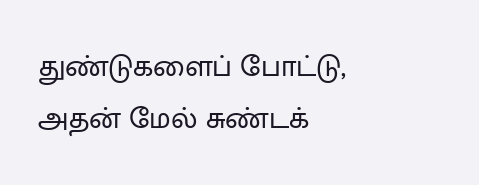துண்டுகளைப் போட்டு, அதன் மேல் சுண்டக்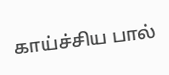காய்ச்சிய பால்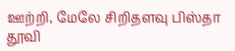ஊற்றி, மேலே சிறிதளவு பிஸ்தா தூவி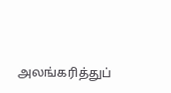அலங்கரித்துப்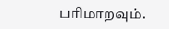பரிமாறவும்.